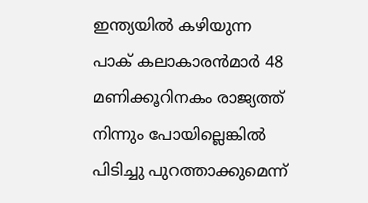ഇന്ത്യയില്‍ കഴിയുന്ന പാക് കലാകാരന്‍മാര്‍ 48 മണിക്കൂറിനകം രാജ്യത്ത് നിന്നും പോയില്ലെങ്കില്‍ പിടിച്ചു പുറത്താക്കുമെന്ന്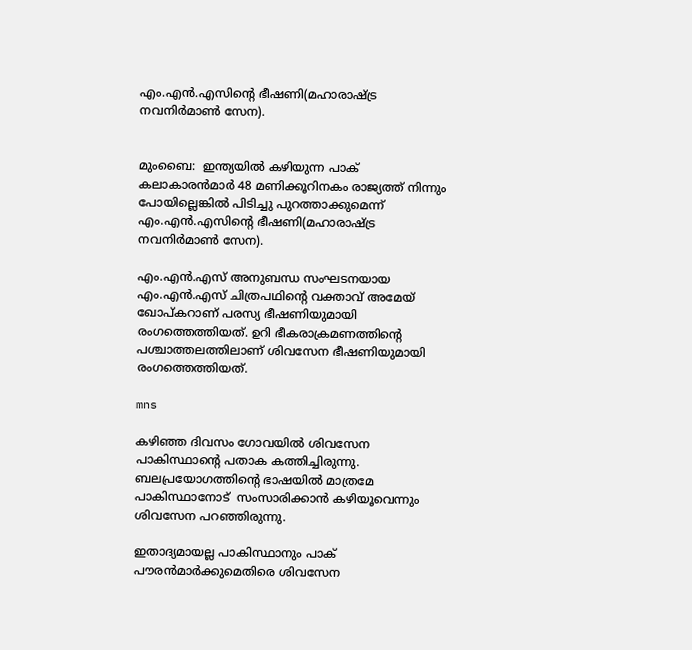എം.എന്‍.എസിന്റെ ഭീഷണി(മഹാരാഷ്ട്ര നവനിര്‍മാണ്‍ സേന).


മുംബൈ:  ഇന്ത്യയില്‍ കഴിയുന്ന പാക് കലാകാരന്‍മാര്‍ 48 മണിക്കൂറിനകം രാജ്യത്ത് നിന്നും പോയില്ലെങ്കില്‍ പിടിച്ചു പുറത്താക്കുമെന്ന് എം.എന്‍.എസിന്റെ ഭീഷണി(മഹാരാഷ്ട്ര നവനിര്‍മാണ്‍ സേന).

എം.എന്‍.എസ് അനുബന്ധ സംഘടനയായ എം.എന്‍.എസ് ചിത്രപഥിന്റെ വക്താവ് അമേയ് ഖോപ്കറാണ് പരസ്യ ഭീഷണിയുമായി രംഗത്തെത്തിയത്. ഉറി ഭീകരാക്രമണത്തിന്റെ പശ്ചാത്തലത്തിലാണ് ശിവസേന ഭീഷണിയുമായി രംഗത്തെത്തിയത്.

mns

കഴിഞ്ഞ ദിവസം ഗോവയില്‍ ശിവസേന പാകിസ്ഥാന്റെ പതാക കത്തിച്ചിരുന്നു. ബലപ്രയോഗത്തിന്റെ ഭാഷയില്‍ മാത്രമേ പാകിസ്ഥാനോട്  സംസാരിക്കാന്‍ കഴിയൂവെന്നും ശിവസേന പറഞ്ഞിരുന്നു.

ഇതാദ്യമായല്ല പാകിസ്ഥാനും പാക് പൗരന്‍മാര്‍ക്കുമെതിരെ ശിവസേന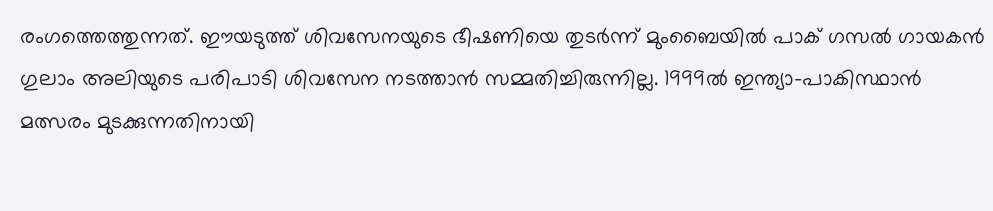രംഗത്തെത്തുന്നത്. ഈയടുത്ത് ശിവസേനയുടെ ഭീഷണിയെ തുടര്‍ന്ന് മുംബൈയില്‍ പാക് ഗസല്‍ ഗായകന്‍ ഗുലാം അലിയുടെ പരിപാടി ശിവസേന നടത്താന്‍ സമ്മതിച്ചിരുന്നില്ല. 1999ല്‍ ഇന്ത്യാ-പാകിസ്ഥാന്‍ മത്സരം മുടക്കുന്നതിനായി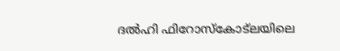ദല്‍ഹി ഫിറോസ്‌കോട്‌ലയിലെ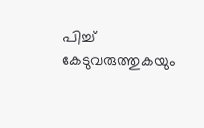പിച്ച് കേടുവരുത്തുകയും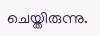ചെയ്തിരുന്നു.